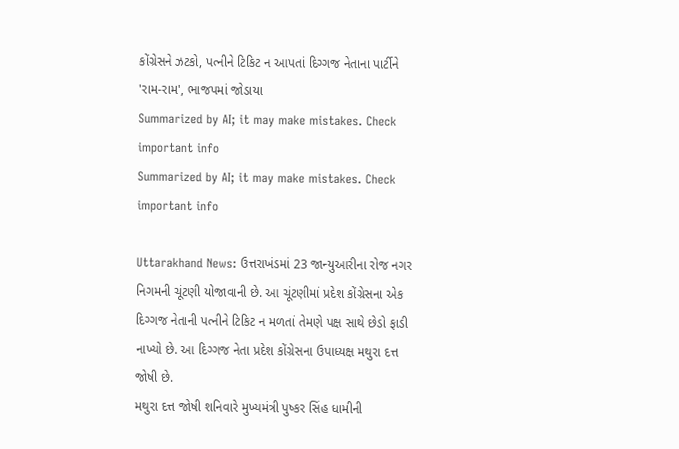કોંગ્રેસને ઝટકો, પત્નીને ટિકિટ ન આપતાં દિગ્ગજ નેતાના પાર્ટીને 'રામ-રામ', ભાજપમાં જોડાયા
Summarized by AI; it may make mistakes. Check important info
Summarized by AI; it may make mistakes. Check important info

Uttarakhand News: ઉત્તરાખંડમાં 23 જાન્યુઆરીના રોજ નગર નિગમની ચૂંટણી યોજાવાની છે. આ ચૂંટણીમાં પ્રદેશ કોંગ્રેસના એક દિગ્ગજ નેતાની પત્નીને ટિકિટ ન મળતાં તેમણે પક્ષ સાથે છેડો ફાડી નાખ્યો છે. આ દિગ્ગજ નેતા પ્રદેશ કોંગ્રેસના ઉપાધ્યક્ષ મથુરા દત્ત જોષી છે.
મથુરા દત્ત જોષી શનિવારે મુખ્યમંત્રી પુષ્કર સિંહ ધામીની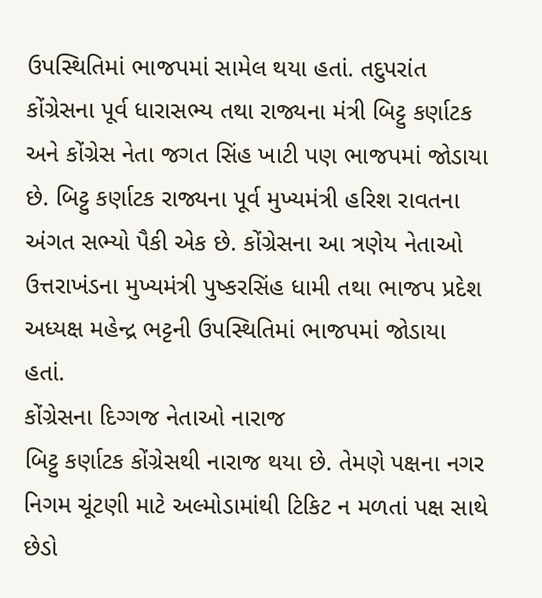ઉપસ્થિતિમાં ભાજપમાં સામેલ થયા હતાં. તદુપરાંત કોંગ્રેસના પૂર્વ ધારાસભ્ય તથા રાજ્યના મંત્રી બિટ્ટુ કર્ણાટક અને કોંગ્રેસ નેતા જગત સિંહ ખાટી પણ ભાજપમાં જોડાયા છે. બિટ્ટુ કર્ણાટક રાજ્યના પૂર્વ મુખ્યમંત્રી હરિશ રાવતના અંગત સભ્યો પૈકી એક છે. કોંગ્રેસના આ ત્રણેય નેતાઓ ઉત્તરાખંડના મુખ્યમંત્રી પુષ્કરસિંહ ધામી તથા ભાજપ પ્રદેશ અધ્યક્ષ મહેન્દ્ર ભટ્ટની ઉપસ્થિતિમાં ભાજપમાં જોડાયા હતાં.
કોંગ્રેસના દિગ્ગજ નેતાઓ નારાજ
બિટ્ટુ કર્ણાટક કોંગ્રેસથી નારાજ થયા છે. તેમણે પક્ષના નગર નિગમ ચૂંટણી માટે અલ્મોડામાંથી ટિકિટ ન મળતાં પક્ષ સાથે છેડો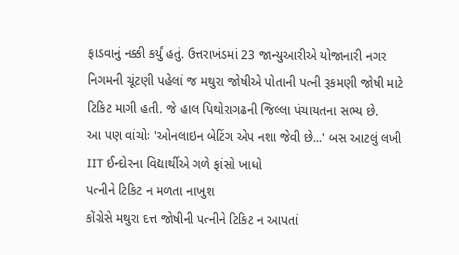ફાડવાનું નક્કી કર્યું હતું. ઉત્તરાખંડમાં 23 જાન્યુઆરીએ યોજાનારી નગર નિગમની ચૂંટણી પહેલાં જ મથુરા જોષીએ પોતાની પત્ની રૂકમણી જોષી માટે ટિકિટ માગી હતી. જે હાલ પિથોરાગઢની જિલ્લા પંચાયતના સભ્ય છે.
આ પણ વાંચોઃ 'ઓનલાઇન બેટિંગ એપ નશા જેવી છે...' બસ આટલું લખી IIT ઈન્દોરના વિદ્યાર્થીએ ગળે ફાંસો ખાધો
પત્નીને ટિકિટ ન મળતા નાખુશ
કોંગ્રેસે મથુરા દત્ત જોષીની પત્નીને ટિકિટ ન આપતાં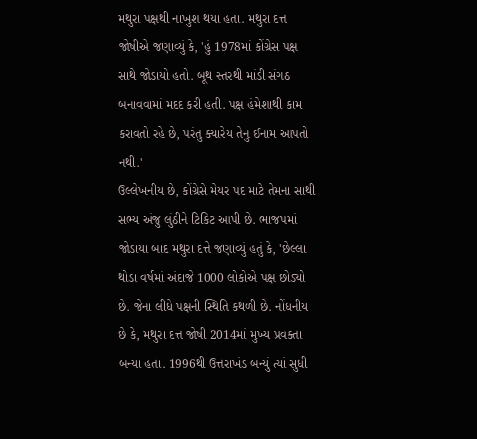મથુરા પક્ષથી નાખુશ થયા હતા. મથુરા દત્ત જોષીએ જણાવ્યું કે, 'હું 1978માં કોંગ્રેસ પક્ષ સાથે જોડાયો હતો. બૂથ સ્તરથી માંડી સંગઠ બનાવવામાં મદદ કરી હતી. પક્ષ હંમેશાથી કામ કરાવતો રહે છે, પરંતુ ક્યારેય તેનુ ઈનામ આપતો નથી.'
ઉલ્લેખનીય છે, કોંગ્રેસે મેયર પદ માટે તેમના સાથી સભ્ય અંજુ લુંઠીને ટિકિટ આપી છે. ભાજપમાં જોડાયા બાદ મથુરા દત્તે જણાવ્યું હતું કે, 'છેલ્લા થોડા વર્ષમાં અંદાજે 1000 લોકોએ પક્ષ છોડ્યો છે. જેના લીધે પક્ષની સ્થિતિ કથળી છે. નોંધનીય છે કે, મથુરા દત્ત જોષી 2014માં મુખ્ય પ્રવક્તા બન્યા હતા. 1996થી ઉત્તરાખંડ બન્યું ત્યાં સુધી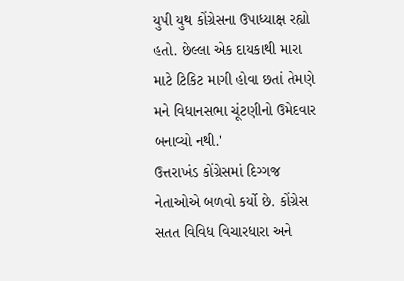યુપી યુથ કોંગ્રેસના ઉપાધ્યાક્ષ રહ્યો હતો. છેલ્લા એક દાયકાથી મારા માટે ટિકિટ માગી હોવા છતાં તેમણે મને વિધાનસભા ચૂંટણીનો ઉમેદવાર બનાવ્યો નથી.'
ઉત્તરાખંડ કોંગ્રેસમાં દિગ્ગજ નેતાઓએ બળવો કર્યો છે. કોંગ્રેસ સતત વિવિધ વિચારધારા અને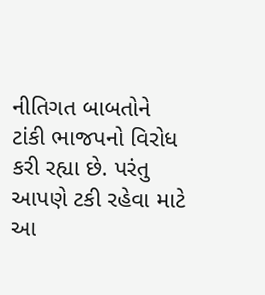નીતિગત બાબતોને ટાંકી ભાજપનો વિરોધ કરી રહ્યા છે. પરંતુ આપણે ટકી રહેવા માટે આ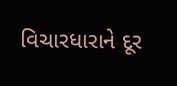વિચારધારાને દૂર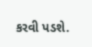કરવી પડશે.